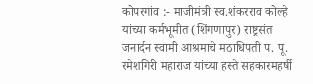कोपरगांव :- माजीमंत्री स्व.शंकरराव कोल्हे यांच्या कर्मभूमीत (शिंगणापुर) राष्ट्रसंत जनार्दन स्वामी आश्रमाचे मठाधिपती प. पू. रमेशगिरी महाराज यांच्या हस्ते सहकारमहर्षी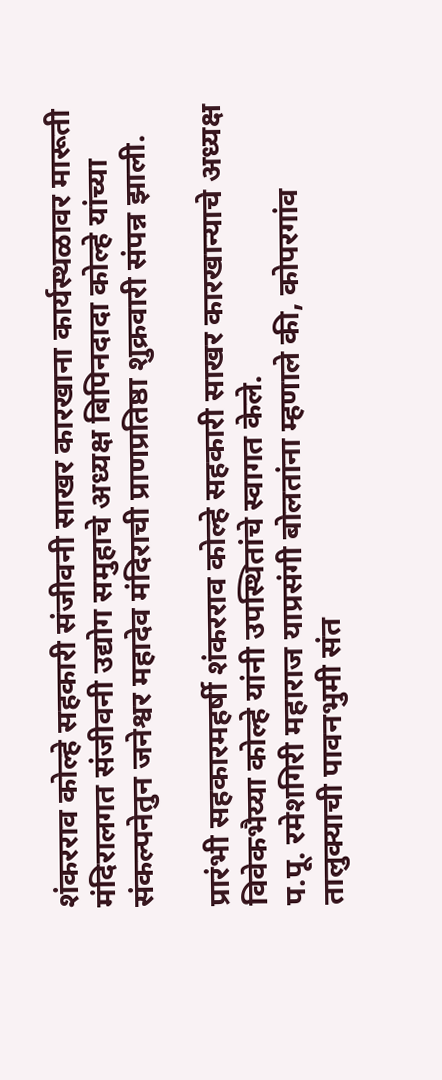शंकरराव कोल्हे सहकारी संजीवनी साखर कारखाना कार्यस्थळावर मारूती मंदिरालगत संजीवनी उद्योग समुहाचे अध्यक्ष बिपिनदादा कोल्हे यांच्या संकल्पनेतुन जनेश्वर महादेव मंदिराची प्राणप्रतिष्ठा शुक्रवारी संपन्न झाली.

प्रारंभी सहकारमहर्षी शंकरराव कोल्हे सहकारी साखर कारखान्याचे अध्यक्ष विवेकभैय्या कोल्हे यांनी उपस्थितांचे स्वागत केले.
प.पू. रमेशगिरी महाराज याप्रसंगी बोलतांना म्हणाले की, कोपरगांव तालुक्याची पावनभुमी संत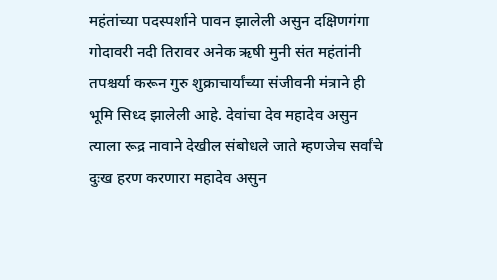महंतांच्या पदस्पर्शाने पावन झालेली असुन दक्षिणगंगा गोदावरी नदी तिरावर अनेक ऋषी मुनी संत महंतांनी तपश्चर्या करून गुरु शुक्राचार्यांच्या संजीवनी मंत्राने ही भूमि सिध्द झालेली आहे. देवांचा देव महादेव असुन त्याला रूद्र नावाने देखील संबोधले जाते म्हणजेच सर्वांचे दुःख हरण करणारा महादेव असुन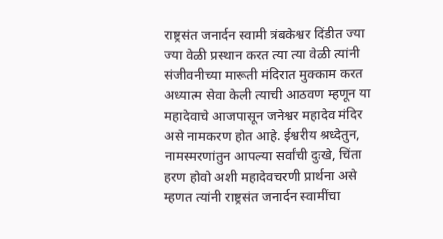राष्ट्रसंत जनार्दन स्वामी त्रंबकेश्वर दिंडीत ज्या ज्या वेळी प्रस्थान करत त्या त्या वेळी त्यांनी संजीवनीच्या मारूती मंदिरात मुक्काम करत अध्यात्म सेवा केली त्याची आठवण म्हणून या महादेवाचे आजपासून जनेश्वर महादेव मंदिर असे नामकरण होत आहे. ईश्वरीय श्रध्देतुन, नामस्मरणांतुन आपल्या सर्वांची दुःखे, चिंता हरण होवो अशी महादेवचरणी प्रार्थना असे म्हणत त्यांनी राष्ट्रसंत जनार्दन स्वामींचा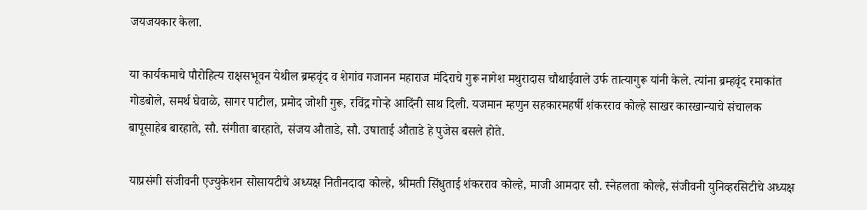जयजयकार केला.

या कार्यकमाचे पौरोहित्य राक्षसभूवन येथील ब्रम्हवृंद व शेगांव गजानन महाराज मंदिराचे गुरू नागेश मथुरादास चौथाईवाले उर्फ तात्यागुरू यांनी केले. त्यांना ब्रम्हवृंद रमाकांत गोडबोले, समर्थ घेवाळे, सागर पाटील, प्रमोद जोशी गुरू, रविंद्र गोऱ्हे आदिंनी साथ दिली. यजमान म्हणुन सहकारमहर्षी शंकरराव कोल्हे साखर कारखान्याचे संचालक बापूसाहेब बारहाते, सौ. संगीता बारहाते, संजय औताडे, सौ. उषाताई औताडे हे पुजेस बसले होते.

याप्रसंगी संजीवनी एज्युकेशन सोसायटीचे अध्यक्ष नितीनदादा कोल्हे, श्रीमती सिंधुताई शंकरराव कोल्हे, माजी आमदार सौ. स्नेहलता कोल्हे, संजीवनी युनिव्हरसिटीचे अध्यक्ष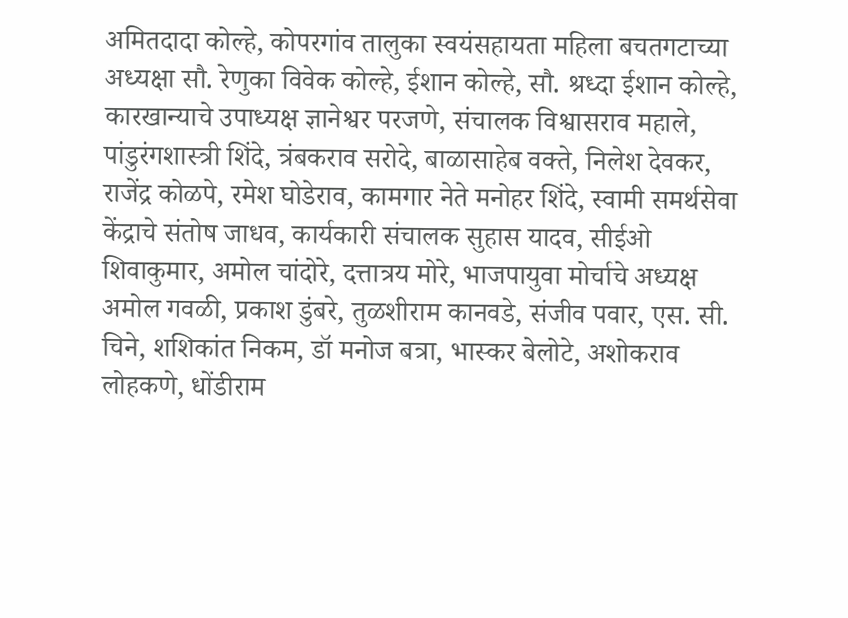अमितदादा कोल्हे, कोपरगांव तालुका स्वयंसहायता महिला बचतगटाच्या अध्यक्षा सौ. रेणुका विवेक कोल्हे, ईशान कोल्हे, सौ. श्रध्दा ईशान कोल्हे, कारखान्याचे उपाध्यक्ष ज्ञानेश्वर परजणे, संचालक विश्वासराव महाले, पांडुरंगशास्त्री शिंदे, त्रंबकराव सरोदे, बाळासाहेब वक्ते, निलेश देवकर, राजेंद्र कोळपे, रमेश घोडेराव, कामगार नेते मनोहर शिंदे, स्वामी समर्थसेवा केंद्राचे संतोष जाधव, कार्यकारी संचालक सुहास यादव, सीईओ शिवाकुमार, अमोल चांदोरे, दत्तात्रय मोरे, भाजपायुवा मोर्चाचे अध्यक्ष अमोल गवळी, प्रकाश डुंबरे, तुळशीराम कानवडे, संजीव पवार, एस. सी. चिने, शशिकांत निकम, डॉ मनोज बत्रा, भास्कर बेलोटे, अशोकराव लोहकणे, धोंडीराम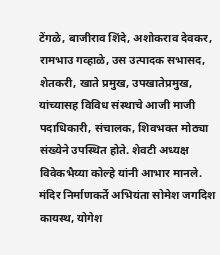टेंगळे, बाजीराव शिंदे, अशोकराव देवकर, रामभाउ गव्हाळे, उस उत्पादक सभासद, शेतकरी, खाते प्रमुख, उपखातेप्रमुख, यांच्यासह विविध संस्थाचे आजी माजी पदाधिकारी, संचालक, शिवभक्त मोठ्या संख्येने उपस्थित होते. शेवटी अध्यक्ष विवेकभैय्या कोल्हे यांनी आभार मानले. मंदिर निर्माणकर्ते अभियंता सोमेश जगदिश कायस्थ, योगेश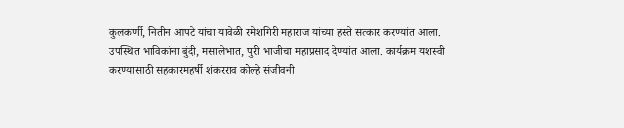कुलकर्णी, नितीन आपटे यांचा यावेळी रमेशगिरी महाराज यांच्या हस्ते सत्कार करण्यांत आला. उपस्थित भाविकांना बुंदी, मसालेभात, पुरी भाजीचा महाप्रसाद देण्यांत आला. कार्यक्रम यशस्वी करण्यासाठी सहकारमहर्षी शंकरराव कोल्हे संजीवनी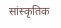सांस्कृतिक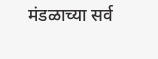मंडळाच्या सर्व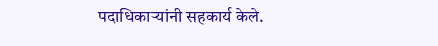पदाधिकाऱ्यांनी सहकार्य केले.